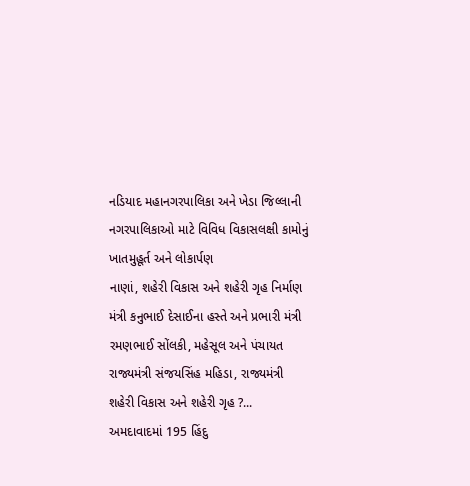નડિયાદ મહાનગરપાલિકા અને ખેડા જિલ્લાની નગરપાલિકાઓ માટે વિવિધ વિકાસલક્ષી કામોનું ખાતમુહૂર્ત અને લોકાર્પણ
નાણાં, શહેરી વિકાસ અને શહેરી ગૃહ નિર્માણ મંત્રી કનુભાઈ દેસાઈના હસ્તે અને પ્રભારી મંત્રી રમણભાઈ સોંલકી, મહેસૂલ અને પંચાયત રાજ્યમંત્રી સંજયસિંહ મહિડા, રાજ્યમંત્રી શહેરી વિકાસ અને શહેરી ગૃહ ?...
અમદાવાદમાં 195 હિંદુ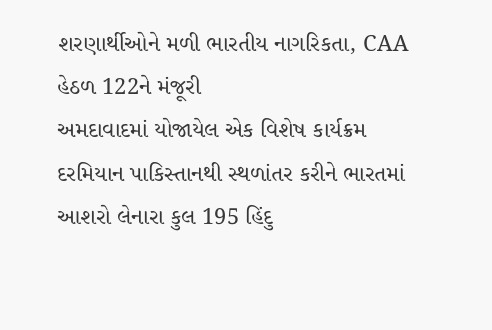શરણાર્થીઓને મળી ભારતીય નાગરિકતા, CAA હેઠળ 122ને મંજૂરી
અમદાવાદમાં યોજાયેલ એક વિશેષ કાર્યક્રમ દરમિયાન પાકિસ્તાનથી સ્થળાંતર કરીને ભારતમાં આશરો લેનારા કુલ 195 હિંદુ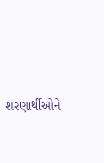શરણાર્થીઓને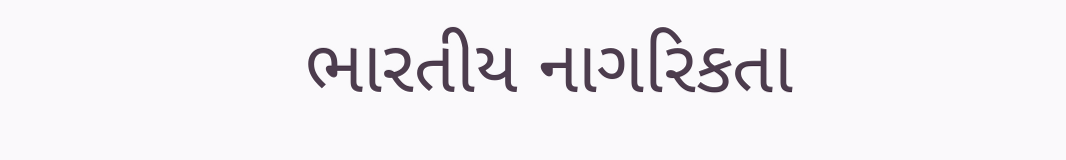ભારતીય નાગરિકતા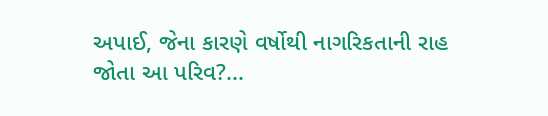અપાઈ, જેના કારણે વર્ષોથી નાગરિકતાની રાહ જોતા આ પરિવ?...